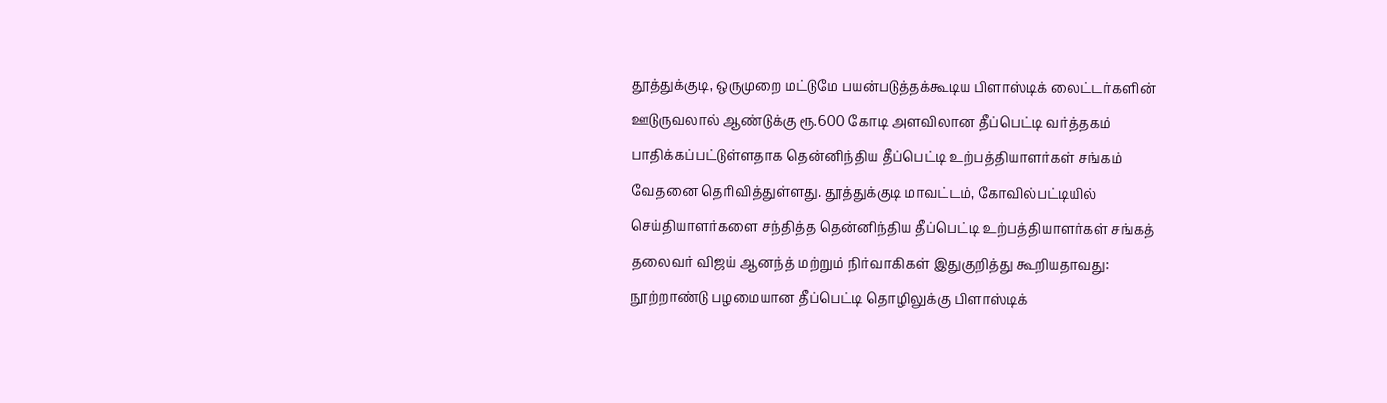தூத்துக்குடி, ஒருமுறை மட்டுமே பயன்படுத்தக்கூடிய பிளாஸ்டிக் லைட்டர்களின் ஊடுருவலால் ஆண்டுக்கு ரூ.600 கோடி அளவிலான தீப்பெட்டி வர்த்தகம் பாதிக்கப்பட்டுள்ளதாக தென்னிந்திய தீப்பெட்டி உற்பத்தியாளர்கள் சங்கம் வேதனை தெரிவித்துள்ளது. தூத்துக்குடி மாவட்டம், கோவில்பட்டியில் செய்தியாளர்களை சந்தித்த தென்னிந்திய தீப்பெட்டி உற்பத்தியாளர்கள் சங்கத் தலைவர் விஜய் ஆனந்த் மற்றும் நிர்வாகிகள் இதுகுறித்து கூறியதாவது: நூற்றாண்டு பழமையான தீப்பெட்டி தொழிலுக்கு பிளாஸ்டிக்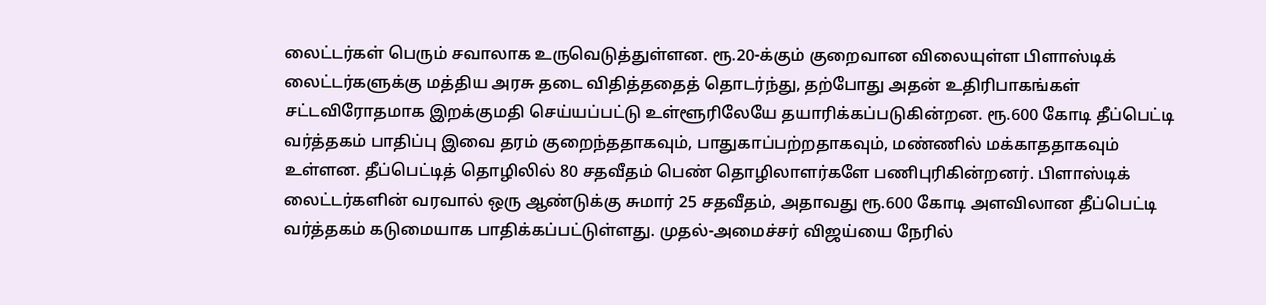லைட்டர்கள் பெரும் சவாலாக உருவெடுத்துள்ளன. ரூ.20-க்கும் குறைவான விலையுள்ள பிளாஸ்டிக் லைட்டர்களுக்கு மத்திய அரசு தடை விதித்ததைத் தொடர்ந்து, தற்போது அதன் உதிரிபாகங்கள் சட்டவிரோதமாக இறக்குமதி செய்யப்பட்டு உள்ளூரிலேயே தயாரிக்கப்படுகின்றன. ரூ.600 கோடி தீப்பெட்டி வர்த்தகம் பாதிப்பு இவை தரம் குறைந்ததாகவும், பாதுகாப்பற்றதாகவும், மண்ணில் மக்காததாகவும் உள்ளன. தீப்பெட்டித் தொழிலில் 80 சதவீதம் பெண் தொழிலாளர்களே பணிபுரிகின்றனர். பிளாஸ்டிக் லைட்டர்களின் வரவால் ஒரு ஆண்டுக்கு சுமார் 25 சதவீதம், அதாவது ரூ.600 கோடி அளவிலான தீப்பெட்டி வர்த்தகம் கடுமையாக பாதிக்கப்பட்டுள்ளது. முதல்-அமைச்சர் விஜய்யை நேரில்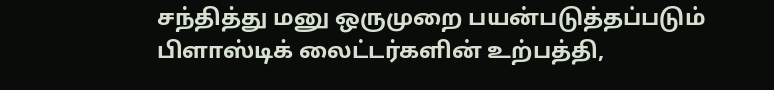சந்தித்து மனு ஒருமுறை பயன்படுத்தப்படும் பிளாஸ்டிக் லைட்டர்களின் உற்பத்தி,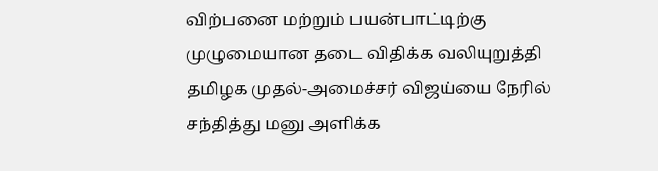விற்பனை மற்றும் பயன்பாட்டிற்கு முழுமையான தடை விதிக்க வலியுறுத்தி தமிழக முதல்-அமைச்சர் விஜய்யை நேரில் சந்தித்து மனு அளிக்க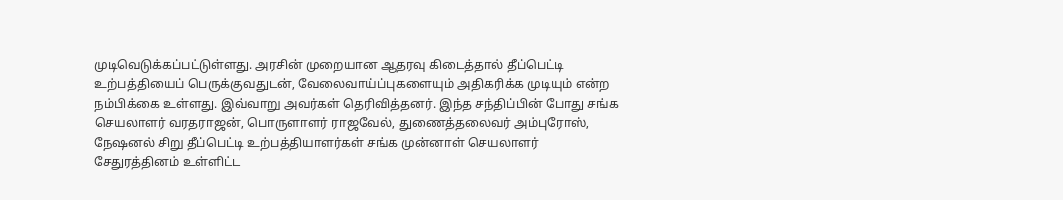முடிவெடுக்கப்பட்டுள்ளது. அரசின் முறையான ஆதரவு கிடைத்தால் தீப்பெட்டி உற்பத்தியைப் பெருக்குவதுடன், வேலைவாய்ப்புகளையும் அதிகரிக்க முடியும் என்ற நம்பிக்கை உள்ளது. இவ்வாறு அவர்கள் தெரிவித்தனர். இந்த சந்திப்பின் போது சங்க செயலாளர் வரதராஜன், பொருளாளர் ராஜவேல், துணைத்தலைவர் அம்புரோஸ், நேஷனல் சிறு தீப்பெட்டி உற்பத்தியாளர்கள் சங்க முன்னாள் செயலாளர் சேதுரத்தினம் உள்ளிட்ட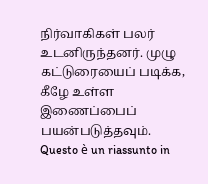நிர்வாகிகள் பலர் உடனிருந்தனர். முழு கட்டுரையைப் படிக்க, கீழே உள்ள இணைப்பைப் பயன்படுத்தவும்.
Questo è un riassunto in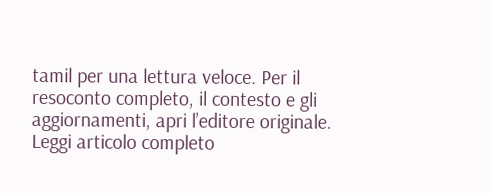tamil per una lettura veloce. Per il resoconto completo, il contesto e gli aggiornamenti, apri l’editore originale.
Leggi articolo completo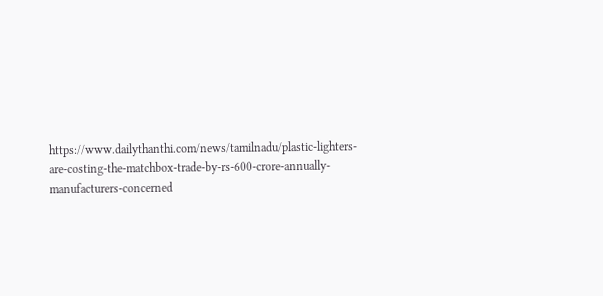https://www.dailythanthi.com/news/tamilnadu/plastic-lighters-are-costing-the-matchbox-trade-by-rs-600-crore-annually-manufacturers-concerned